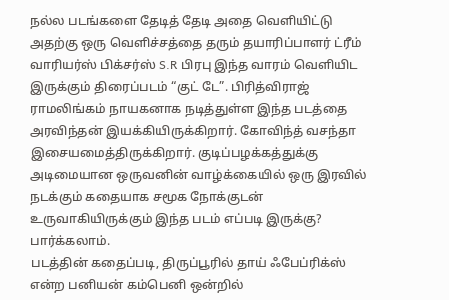நல்ல படங்களை தேடித் தேடி அதை வெளியிட்டு அதற்கு ஒரு வெளிச்சத்தை தரும் தயாரிப்பாளர் ட்ரீம் வாரியர்ஸ் பிக்சர்ஸ் S.R பிரபு இந்த வாரம் வெளியிட இருக்கும் திரைப்படம் “குட் டே”. பிரித்விராஜ் ராமலிங்கம் நாயகனாக நடித்துள்ள இந்த படத்தை அரவிந்தன் இயக்கியிருக்கிறார். கோவிந்த் வசந்தா இசையமைத்திருக்கிறார். குடிப்பழக்கத்துக்கு அடிமையான ஒருவனின் வாழ்க்கையில் ஒரு இரவில் நடக்கும் கதையாக சமூக நோக்குடன் உருவாகியிருக்கும் இந்த படம் எப்படி இருக்கு? பார்க்கலாம்.
படத்தின் கதைப்படி, திருப்பூரில் தாய் ஃபேப்ரிக்ஸ் என்ற பனியன் கம்பெனி ஒன்றில்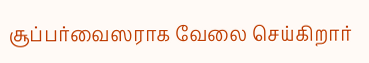சூப்பர்வைஸராக வேலை செய்கிறார்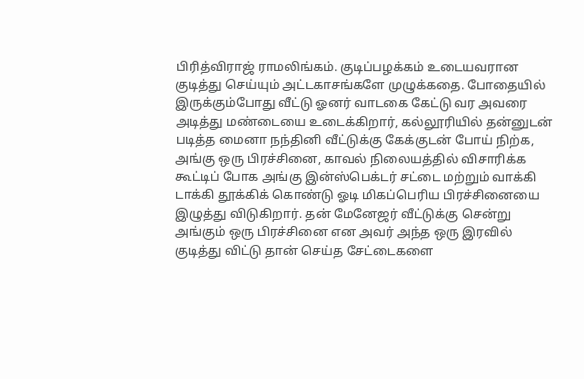பிரித்விராஜ் ராமலிங்கம். குடிப்பழக்கம் உடையவரான குடித்து செய்யும் அட்டகாசங்களே முழுக்கதை. போதையில் இருக்கும்போது வீட்டு ஓனர் வாடகை கேட்டு வர அவரை அடித்து மண்டையை உடைக்கிறார், கல்லூரியில் தன்னுடன் படித்த மைனா நந்தினி வீட்டுக்கு கேக்குடன் போய் நிற்க, அங்கு ஒரு பிரச்சினை, காவல் நிலையத்தில் விசாரிக்க கூட்டிப் போக அங்கு இன்ஸ்பெக்டர் சட்டை மற்றும் வாக்கி டாக்கி தூக்கிக் கொண்டு ஓடி மிகப்பெரிய பிரச்சினையை இழுத்து விடுகிறார். தன் மேனேஜர் வீட்டுக்கு சென்று அங்கும் ஒரு பிரச்சினை என அவர் அந்த ஒரு இரவில் குடித்து விட்டு தான் செய்த சேட்டைகளை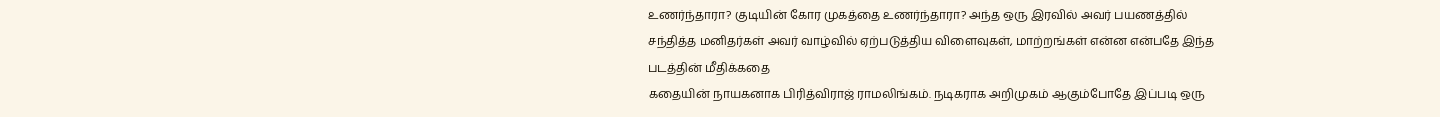உணர்ந்தாரா? குடியின் கோர முகத்தை உணர்ந்தாரா? அந்த ஒரு இரவில் அவர் பயணத்தில் சந்தித்த மனிதர்கள் அவர் வாழ்வில் ஏற்படுத்திய விளைவுகள், மாற்றங்கள் என்ன என்பதே இந்த படத்தின் மீதிக்கதை
கதையின் நாயகனாக பிரித்விராஜ் ராமலிங்கம். நடிகராக அறிமுகம் ஆகும்போதே இப்படி ஒரு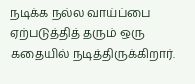நடிக்க நல்ல வாய்ப்பை ஏற்படுத்தித் தரும் ஒரு கதையில் நடித்திருக்கிறார்.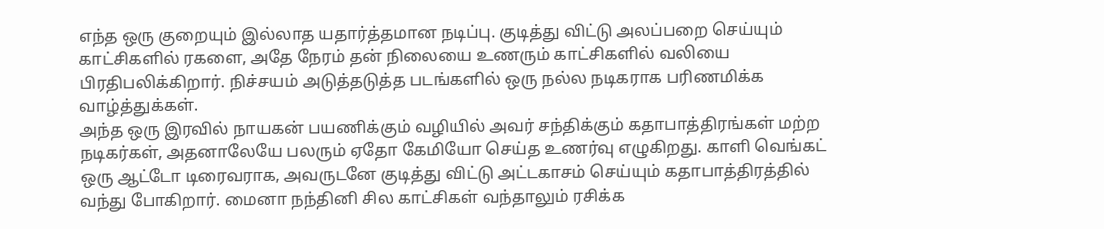எந்த ஒரு குறையும் இல்லாத யதார்த்தமான நடிப்பு. குடித்து விட்டு அலப்பறை செய்யும் காட்சிகளில் ரகளை, அதே நேரம் தன் நிலையை உணரும் காட்சிகளில் வலியை பிரதிபலிக்கிறார். நிச்சயம் அடுத்தடுத்த படங்களில் ஒரு நல்ல நடிகராக பரிணமிக்க வாழ்த்துக்கள்.
அந்த ஒரு இரவில் நாயகன் பயணிக்கும் வழியில் அவர் சந்திக்கும் கதாபாத்திரங்கள் மற்ற நடிகர்கள், அதனாலேயே பலரும் ஏதோ கேமியோ செய்த உணர்வு எழுகிறது. காளி வெங்கட் ஒரு ஆட்டோ டிரைவராக, அவருடனே குடித்து விட்டு அட்டகாசம் செய்யும் கதாபாத்திரத்தில் வந்து போகிறார். மைனா நந்தினி சில காட்சிகள் வந்தாலும் ரசிக்க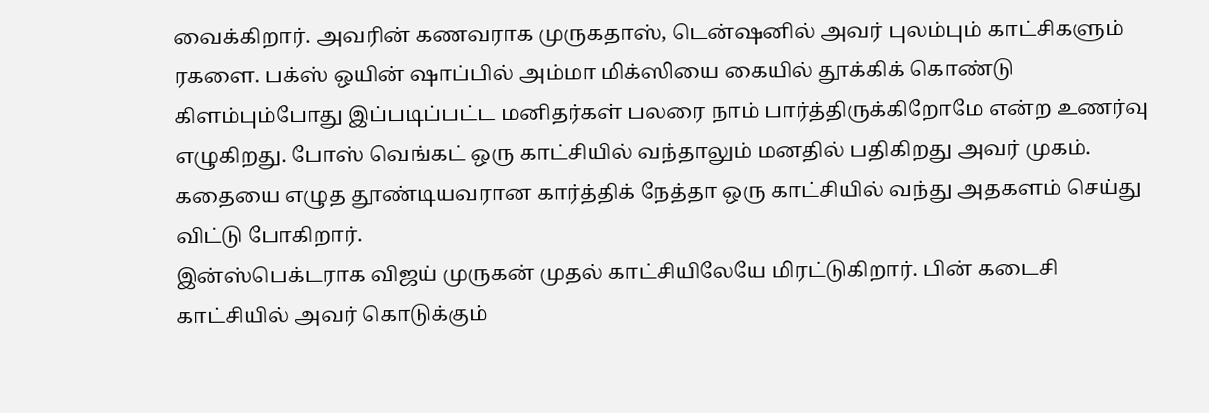வைக்கிறார். அவரின் கணவராக முருகதாஸ், டென்ஷனில் அவர் புலம்பும் காட்சிகளும் ரகளை. பக்ஸ் ஒயின் ஷாப்பில் அம்மா மிக்ஸியை கையில் தூக்கிக் கொண்டு கிளம்பும்போது இப்படிப்பட்ட மனிதர்கள் பலரை நாம் பார்த்திருக்கிறோமே என்ற உணர்வு எழுகிறது. போஸ் வெங்கட் ஒரு காட்சியில் வந்தாலும் மனதில் பதிகிறது அவர் முகம். கதையை எழுத தூண்டியவரான கார்த்திக் நேத்தா ஒரு காட்சியில் வந்து அதகளம் செய்து விட்டு போகிறார்.
இன்ஸ்பெக்டராக விஜய் முருகன் முதல் காட்சியிலேயே மிரட்டுகிறார். பின் கடைசி காட்சியில் அவர் கொடுக்கும்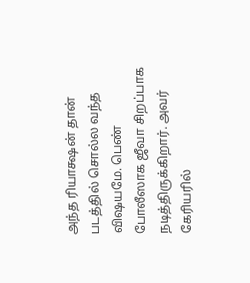அந்த ரியாக்ஷன் தான் படத்தில் சொல்ல வந்த விஷயமே. பெண் போலீஸாக ஜீவா சிறப்பாக நடித்திருக்கிறார். அவர் கேரியரில்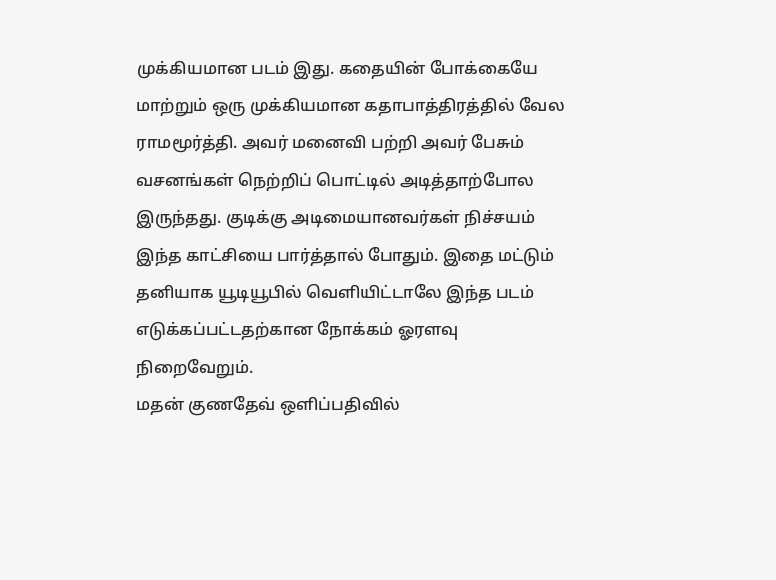முக்கியமான படம் இது. கதையின் போக்கையே மாற்றும் ஒரு முக்கியமான கதாபாத்திரத்தில் வேல ராமமூர்த்தி. அவர் மனைவி பற்றி அவர் பேசும் வசனங்கள் நெற்றிப் பொட்டில் அடித்தாற்போல இருந்தது. குடிக்கு அடிமையானவர்கள் நிச்சயம் இந்த காட்சியை பார்த்தால் போதும். இதை மட்டும் தனியாக யூடியூபில் வெளியிட்டாலே இந்த படம் எடுக்கப்பட்டதற்கான நோக்கம் ஓரளவு நிறைவேறும்.
மதன் குணதேவ் ஒளிப்பதிவில்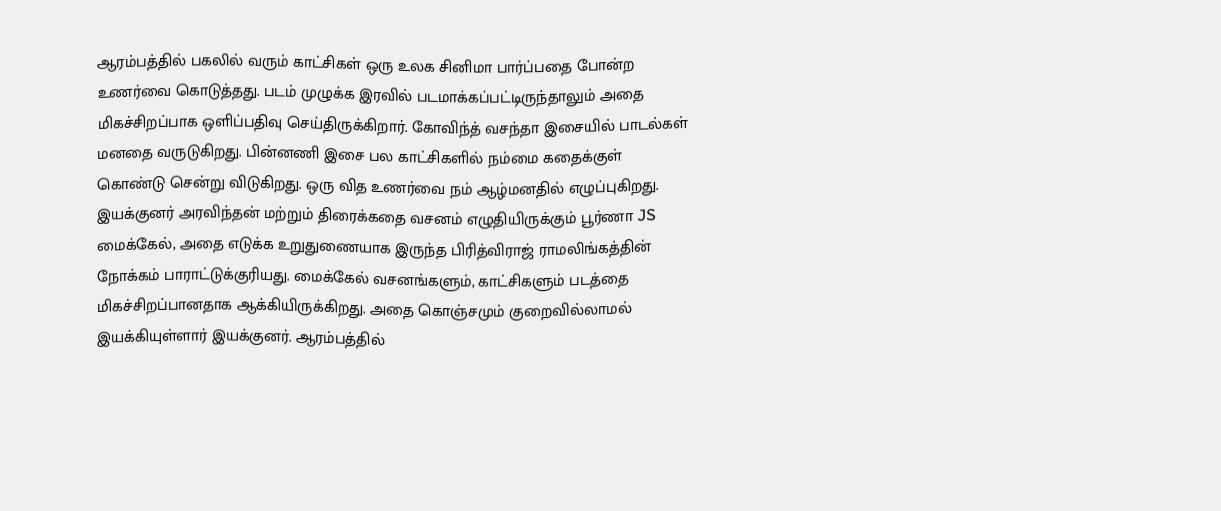ஆரம்பத்தில் பகலில் வரும் காட்சிகள் ஒரு உலக சினிமா பார்ப்பதை போன்ற உணர்வை கொடுத்தது. படம் முழுக்க இரவில் படமாக்கப்பட்டிருந்தாலும் அதை மிகச்சிறப்பாக ஒளிப்பதிவு செய்திருக்கிறார். கோவிந்த் வசந்தா இசையில் பாடல்கள் மனதை வருடுகிறது. பின்னணி இசை பல காட்சிகளில் நம்மை கதைக்குள் கொண்டு சென்று விடுகிறது. ஒரு வித உணர்வை நம் ஆழ்மனதில் எழுப்புகிறது.
இயக்குனர் அரவிந்தன் மற்றும் திரைக்கதை வசனம் எழுதியிருக்கும் பூர்ணா JS மைக்கேல், அதை எடுக்க உறுதுணையாக இருந்த பிரித்விராஜ் ராமலிங்கத்தின் நோக்கம் பாராட்டுக்குரியது. மைக்கேல் வசனங்களும், காட்சிகளும் படத்தை மிகச்சிறப்பானதாக ஆக்கியிருக்கிறது. அதை கொஞ்சமும் குறைவில்லாமல் இயக்கியுள்ளார் இயக்குனர். ஆரம்பத்தில்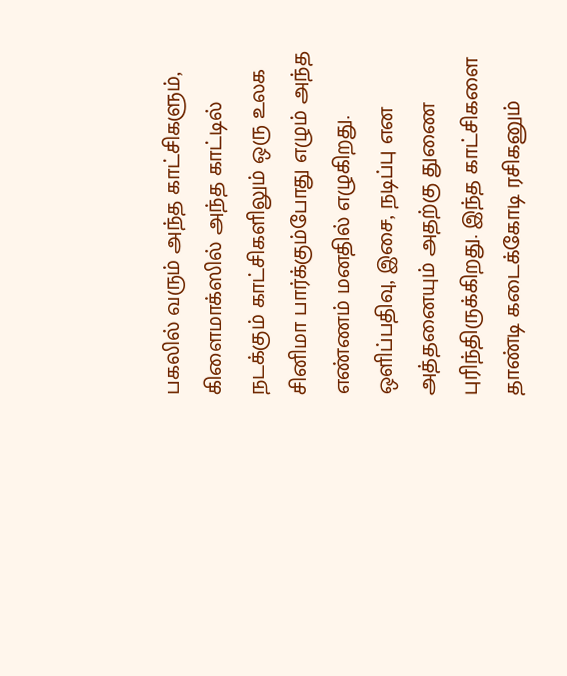பகலில் வரும் அந்த காட்சிகளும், கிளைமாக்ஸில் அந்த காட்டில் நடக்கும் காட்சிகளிலும் ஒரு உலக சினிமா பார்க்கும்போது எழும் அந்த எண்ணம் மனதில் எழுகிறது. ஒளிப்பதிவு, இசை, நடிப்பு என அத்தனையும் அதற்கு துணை புரிந்திருக்கிறது. இந்த காட்சிகளை தாண்டி கடைக்கோடி ரசிகனும்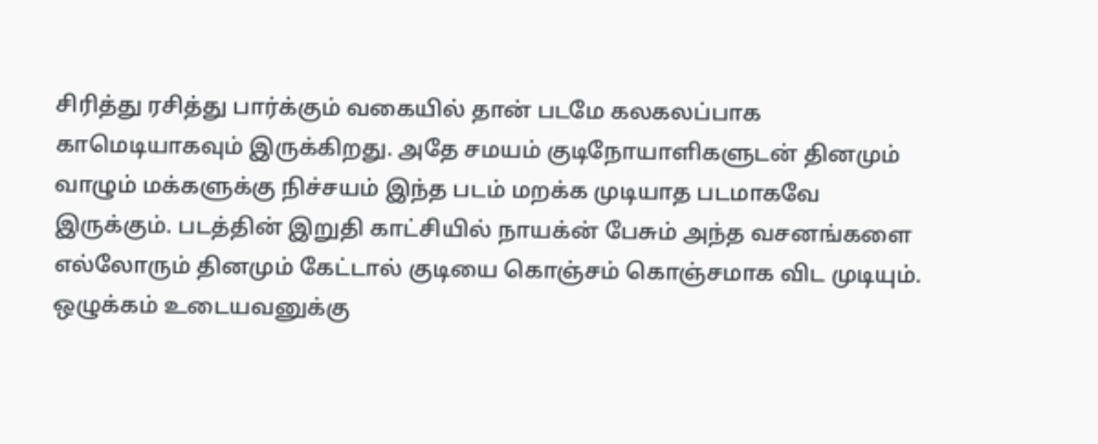சிரித்து ரசித்து பார்க்கும் வகையில் தான் படமே கலகலப்பாக காமெடியாகவும் இருக்கிறது. அதே சமயம் குடிநோயாளிகளுடன் தினமும் வாழும் மக்களுக்கு நிச்சயம் இந்த படம் மறக்க முடியாத படமாகவே இருக்கும். படத்தின் இறுதி காட்சியில் நாயக்ன் பேசும் அந்த வசனங்களை எல்லோரும் தினமும் கேட்டால் குடியை கொஞ்சம் கொஞ்சமாக விட முடியும். ஒழுக்கம் உடையவனுக்கு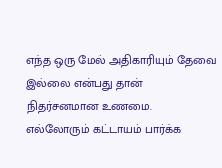எந்த ஒரு மேல் அதிகாரியும் தேவை இல்லை என்பது தான் நிதர்சனமான உணமை.
எல்லோரும் கட்டாயம் பார்க்க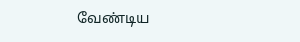வேண்டிய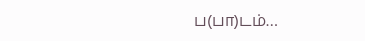ப(பா)டம்…